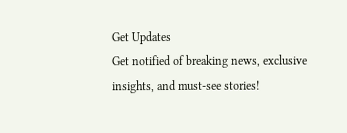Get Updates
Get notified of breaking news, exclusive insights, and must-see stories!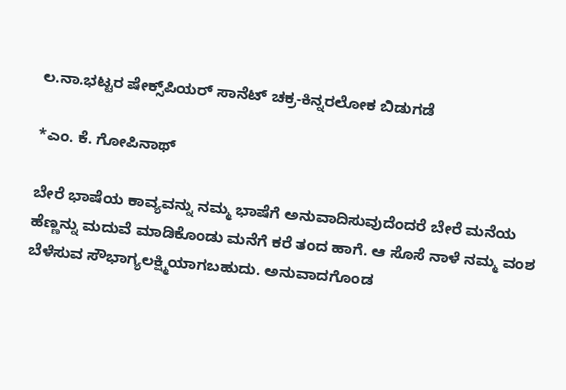ಲ.ನಾ.ಭಟ್ಟರ ಷೇಕ್ಸ್‌ಪಿಯರ್‌ ಸಾನೆಟ್‌ ಚಕ್ರ-ಕಿನ್ನರಲೋಕ ಬಿಡುಗಡೆ

*ಎಂ. ಕೆ. ಗೋಪಿನಾಥ್‌

ಬೇರೆ ಭಾಷೆಯ ಕಾವ್ಯವನ್ನು ನಮ್ಮ ಭಾಷೆಗೆ ಅನುವಾದಿಸುವುದೆಂದರೆ ಬೇರೆ ಮನೆಯ ಹೆಣ್ಣನ್ನು ಮದುವೆ ಮಾಡಿಕೊಂಡು ಮನೆಗೆ ಕರೆ ತಂದ ಹಾಗೆ. ಆ ಸೊಸೆ ನಾಳೆ ನಮ್ಮ ವಂಶ ಬೆಳೆಸುವ ಸೌಭಾಗ್ಯಲಕ್ಷ್ಮಿಯಾಗಬಹುದು. ಅನುವಾದಗೊಂಡ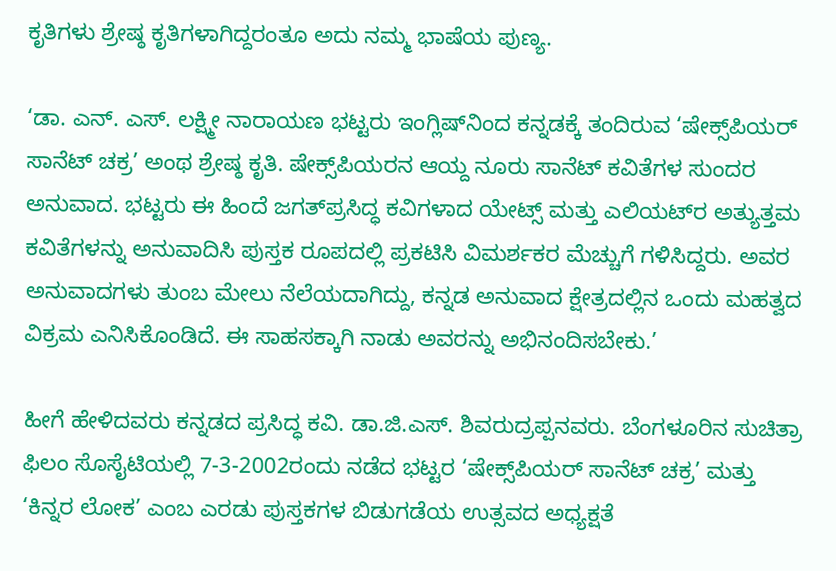ಕೃತಿಗಳು ಶ್ರೇಷ್ಠ ಕೃತಿಗಳಾಗಿದ್ದರಂತೂ ಅದು ನಮ್ಮ ಭಾಷೆಯ ಪುಣ್ಯ.

‘ಡಾ. ಎನ್‌. ಎಸ್‌. ಲಕ್ಷ್ಮೀ ನಾರಾಯಣ ಭಟ್ಟರು ಇಂಗ್ಲಿಷ್‌ನಿಂದ ಕನ್ನಡಕ್ಕೆ ತಂದಿರುವ ‘ಷೇಕ್ಸ್‌ಪಿಯರ್‌ ಸಾನೆಟ್‌ ಚಕ್ರ’ ಅಂಥ ಶ್ರೇಷ್ಠ ಕೃತಿ. ಷೇಕ್ಸ್‌ಪಿಯರನ ಆಯ್ದ ನೂರು ಸಾನೆಟ್‌ ಕವಿತೆಗಳ ಸುಂದರ ಅನುವಾದ. ಭಟ್ಟರು ಈ ಹಿಂದೆ ಜಗತ್‌ಪ್ರಸಿದ್ಧ ಕವಿಗಳಾದ ಯೇಟ್ಸ್‌ ಮತ್ತು ಎಲಿಯಟ್‌ರ ಅತ್ಯುತ್ತಮ ಕವಿತೆಗಳನ್ನು ಅನುವಾದಿಸಿ ಪುಸ್ತಕ ರೂಪದಲ್ಲಿ ಪ್ರಕಟಿಸಿ ವಿಮರ್ಶಕರ ಮೆಚ್ಚುಗೆ ಗಳಿಸಿದ್ದರು. ಅವರ ಅನುವಾದಗಳು ತುಂಬ ಮೇಲು ನೆಲೆಯದಾಗಿದ್ದು, ಕನ್ನಡ ಅನುವಾದ ಕ್ಷೇತ್ರದಲ್ಲಿನ ಒಂದು ಮಹತ್ವದ ವಿಕ್ರಮ ಎನಿಸಿಕೊಂಡಿದೆ. ಈ ಸಾಹಸಕ್ಕಾಗಿ ನಾಡು ಅವರನ್ನು ಅಭಿನಂದಿಸಬೇಕು.’

ಹೀಗೆ ಹೇಳಿದವರು ಕನ್ನಡದ ಪ್ರಸಿದ್ಧ ಕವಿ. ಡಾ.ಜಿ.ಎಸ್‌. ಶಿವರುದ್ರಪ್ಪನವರು. ಬೆಂಗಳೂರಿನ ಸುಚಿತ್ರಾ ಫಿಲಂ ಸೊಸೈಟಿಯಲ್ಲಿ 7-3-2002ರಂದು ನಡೆದ ಭಟ್ಟರ ‘ಷೇಕ್ಸ್‌ಪಿಯರ್‌ ಸಾನೆಟ್‌ ಚಕ್ರ’ ಮತ್ತು ‘ಕಿನ್ನರ ಲೋಕ’ ಎಂಬ ಎರಡು ಪುಸ್ತಕಗಳ ಬಿಡುಗಡೆಯ ಉತ್ಸವದ ಅಧ್ಯಕ್ಷತೆ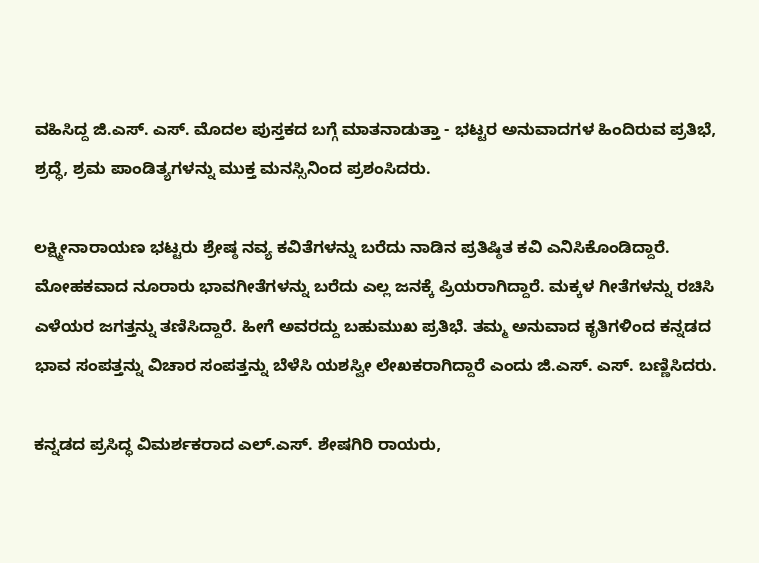ವಹಿಸಿದ್ದ ಜಿ.ಎಸ್‌. ಎಸ್‌. ಮೊದಲ ಪುಸ್ತಕದ ಬಗ್ಗೆ ಮಾತನಾಡುತ್ತಾ - ಭಟ್ಟರ ಅನುವಾದಗಳ ಹಿಂದಿರುವ ಪ್ರತಿಭೆ, ಶ್ರದ್ಧೆ, ಶ್ರಮ ಪಾಂಡಿತ್ಯಗಳನ್ನು ಮುಕ್ತ ಮನಸ್ಸಿನಿಂದ ಪ್ರಶಂಸಿದರು.

ಲಕ್ಷ್ಮೀನಾರಾಯಣ ಭಟ್ಟರು ಶ್ರೇಷ್ಠ ನವ್ಯ ಕವಿತೆಗಳನ್ನು ಬರೆದು ನಾಡಿನ ಪ್ರತಿಷ್ಠಿತ ಕವಿ ಎನಿಸಿಕೊಂಡಿದ್ದಾರೆ. ಮೋಹಕವಾದ ನೂರಾರು ಭಾವಗೀತೆಗಳನ್ನು ಬರೆದು ಎಲ್ಲ ಜನಕ್ಕೆ ಪ್ರಿಯರಾಗಿದ್ದಾರೆ. ಮಕ್ಕಳ ಗೀತೆಗಳನ್ನು ರಚಿಸಿ ಎಳೆಯರ ಜಗತ್ತನ್ನು ತಣಿಸಿದ್ದಾರೆ. ಹೀಗೆ ಅವರದ್ದು ಬಹುಮುಖ ಪ್ರತಿಭೆ. ತಮ್ಮ ಅನುವಾದ ಕೃತಿಗಳಿಂದ ಕನ್ನಡದ ಭಾವ ಸಂಪತ್ತನ್ನು ವಿಚಾರ ಸಂಪತ್ತನ್ನು ಬೆಳೆಸಿ ಯಶಸ್ವೀ ಲೇಖಕರಾಗಿದ್ದಾರೆ ಎಂದು ಜಿ.ಎಸ್‌. ಎಸ್‌. ಬಣ್ಣಿಸಿದರು.

ಕನ್ನಡದ ಪ್ರಸಿದ್ಧ ವಿಮರ್ಶಕರಾದ ಎಲ್‌.ಎಸ್‌. ಶೇಷಗಿರಿ ರಾಯರು,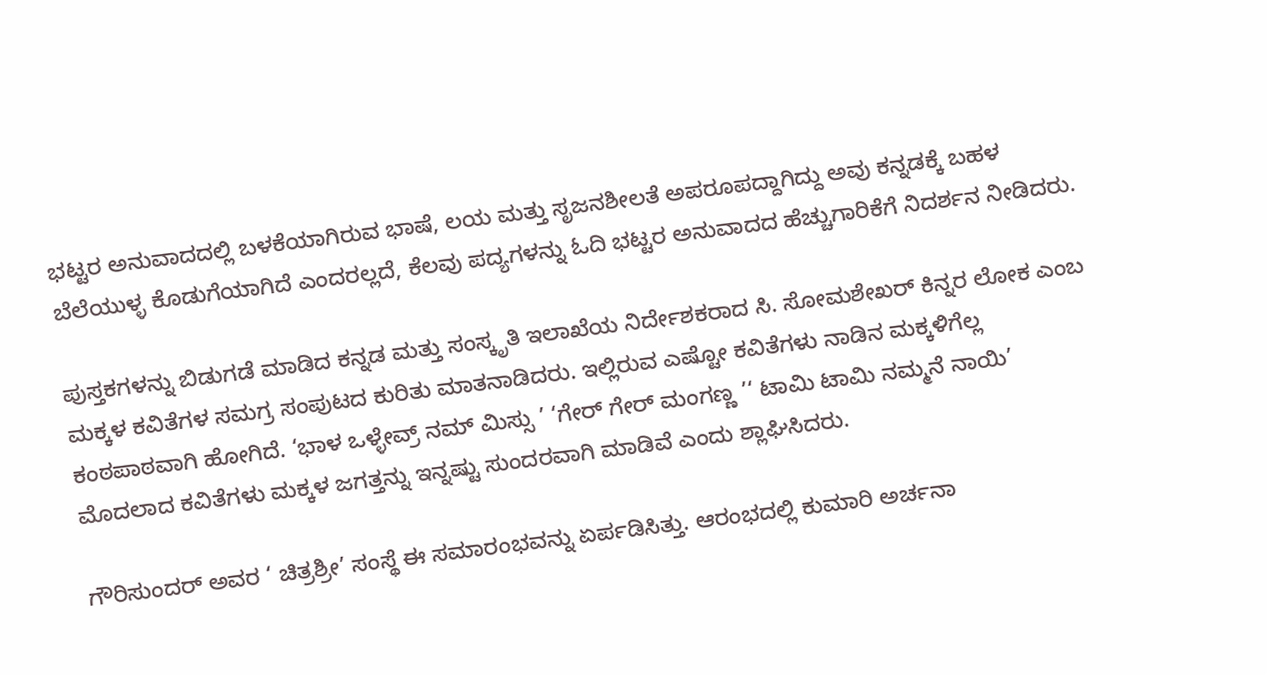ಭಟ್ಟರ ಅನುವಾದದಲ್ಲಿ ಬಳಕೆಯಾಗಿರುವ ಭಾಷೆ, ಲಯ ಮತ್ತು ಸೃಜನಶೀಲತೆ ಅಪರೂಪದ್ದಾಗಿದ್ದು ಅವು ಕನ್ನಡಕ್ಕೆ ಬಹಳ ಬೆಲೆಯುಳ್ಳ ಕೊಡುಗೆಯಾಗಿದೆ ಎಂದರಲ್ಲದೆ, ಕೆಲವು ಪದ್ಯಗಳನ್ನು ಓದಿ ಭಟ್ಟರ ಅನುವಾದದ ಹೆಚ್ಚುಗಾರಿಕೆಗೆ ನಿದರ್ಶನ ನೀಡಿದರು.

ಪುಸ್ತಕಗಳನ್ನು ಬಿಡುಗಡೆ ಮಾಡಿದ ಕನ್ನಡ ಮತ್ತು ಸಂಸ್ಕೃತಿ ಇಲಾಖೆಯ ನಿರ್ದೇಶಕರಾದ ಸಿ. ಸೋಮಶೇಖರ್‌ ಕಿನ್ನರ ಲೋಕ ಎಂಬ ಮಕ್ಕಳ ಕವಿತೆಗಳ ಸಮಗ್ರ ಸಂಪುಟದ ಕುರಿತು ಮಾತನಾಡಿದರು. ಇಲ್ಲಿರುವ ಎಷ್ಟೋ ಕವಿತೆಗಳು ನಾಡಿನ ಮಕ್ಕಳಿಗೆಲ್ಲ ಕಂಠಪಾಠವಾಗಿ ಹೋಗಿದೆ. ‘ಭಾಳ ಒಳ್ಳೇವ್ರ್‌ ನಮ್‌ ಮಿಸ್ಸು ’ ‘ಗೇರ್‌ ಗೇರ್‌ ಮಂಗಣ್ಣ ’‘ ಟಾಮಿ ಟಾಮಿ ನಮ್ಮನೆ ನಾಯಿ’ ಮೊದಲಾದ ಕವಿತೆಗಳು ಮಕ್ಕಳ ಜಗತ್ತನ್ನು ಇನ್ನಷ್ಟು ಸುಂದರವಾಗಿ ಮಾಡಿವೆ ಎಂದು ಶ್ಲಾಘಿಸಿದರು.

ಗೌರಿಸುಂದರ್‌ ಅವರ ‘ ಚಿತ್ರಶ್ರೀ’ ಸಂಸ್ಥೆ ಈ ಸಮಾರಂಭವನ್ನು ಏರ್ಪಡಿಸಿತ್ತು. ಆರಂಭದಲ್ಲಿ ಕುಮಾರಿ ಅರ್ಚನಾ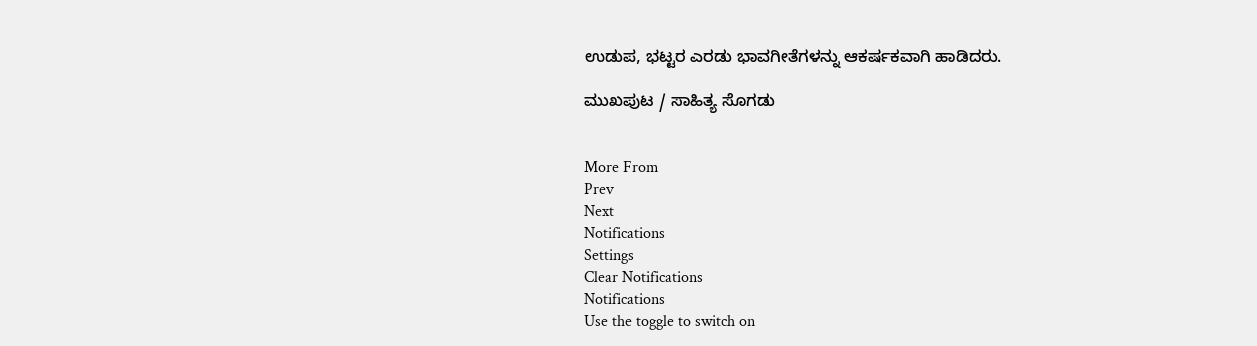ಉಡುಪ, ಭಟ್ಟರ ಎರಡು ಭಾವಗೀತೆಗಳನ್ನು ಆಕರ್ಷಕವಾಗಿ ಹಾಡಿದರು.

ಮುಖಪುಟ / ಸಾಹಿತ್ಯ ಸೊಗಡು


More From
Prev
Next
Notifications
Settings
Clear Notifications
Notifications
Use the toggle to switch on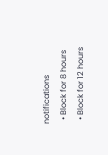notifications
  • Block for 8 hours
  • Block for 12 hours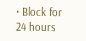• Block for 24 hours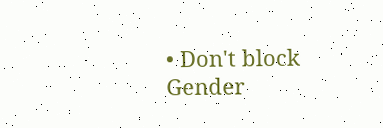• Don't block
Gender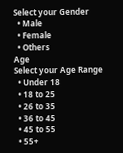Select your Gender
  • Male
  • Female
  • Others
Age
Select your Age Range
  • Under 18
  • 18 to 25
  • 26 to 35
  • 36 to 45
  • 45 to 55
  • 55+